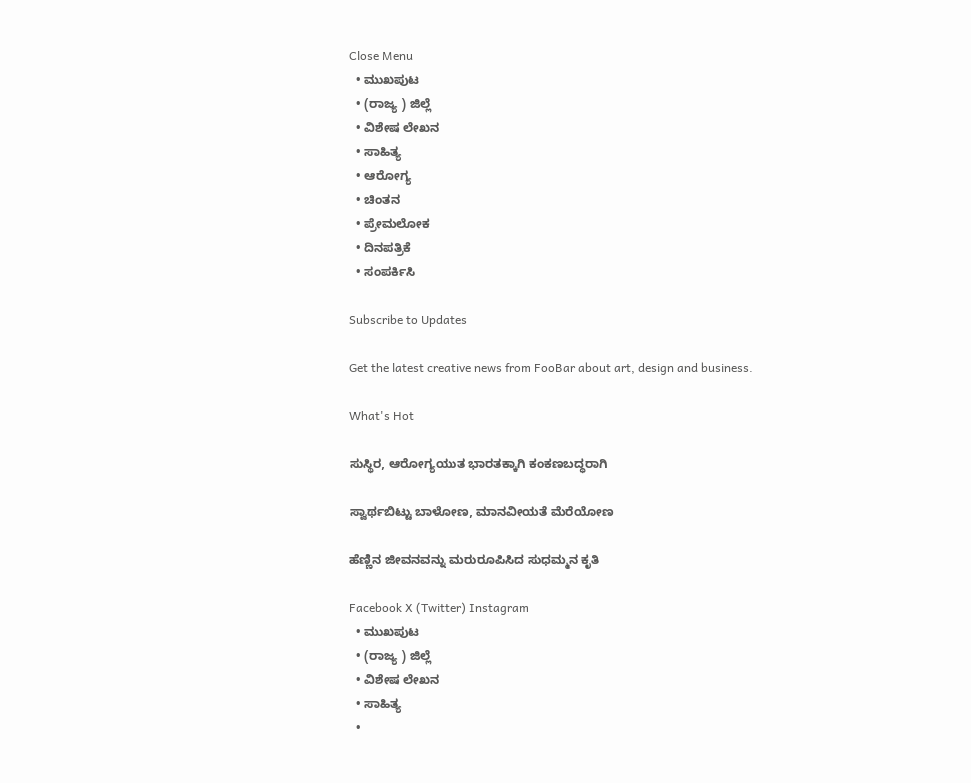Close Menu
  • ಮುಖಪುಟ
  • (ರಾಜ್ಯ ) ಜಿಲ್ಲೆ
  • ವಿಶೇಷ ಲೇಖನ
  • ಸಾಹಿತ್ಯ
  • ಆರೋಗ್ಯ
  • ಚಿಂತನ
  • ಪ್ರೇಮಲೋಕ
  • ದಿನಪತ್ರಿಕೆ
  • ಸಂಪರ್ಕಿಸಿ

Subscribe to Updates

Get the latest creative news from FooBar about art, design and business.

What's Hot

ಸುಸ್ಥಿರ, ಆರೋಗ್ಯಯುತ ಭಾರತಕ್ಕಾಗಿ ಕಂಕಣಬದ್ಧರಾಗಿ

ಸ್ವಾರ್ಥಬಿಟ್ಟು ಬಾಳೋಣ, ಮಾನವೀಯತೆ ಮೆರೆಯೋಣ

ಹೆಣ್ಣಿನ ಜೀವನವನ್ನು ಮರುರೂಪಿಸಿದ ಸುಧಮ್ಮನ ಕೃತಿ

Facebook X (Twitter) Instagram
  • ಮುಖಪುಟ
  • (ರಾಜ್ಯ ) ಜಿಲ್ಲೆ
  • ವಿಶೇಷ ಲೇಖನ
  • ಸಾಹಿತ್ಯ
  •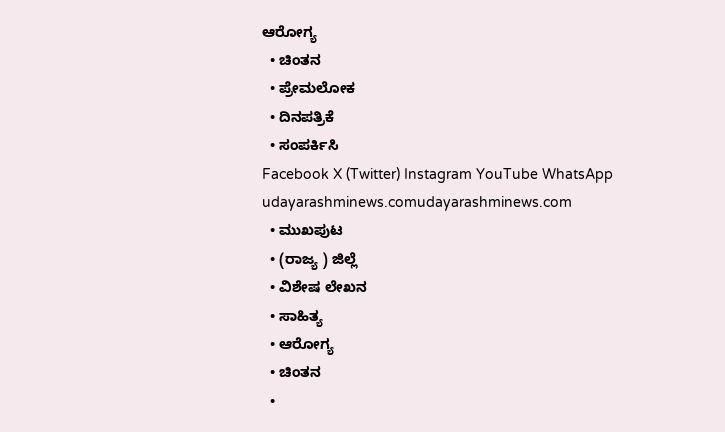ಆರೋಗ್ಯ
  • ಚಿಂತನ
  • ಪ್ರೇಮಲೋಕ
  • ದಿನಪತ್ರಿಕೆ
  • ಸಂಪರ್ಕಿಸಿ
Facebook X (Twitter) Instagram YouTube WhatsApp
udayarashminews.comudayarashminews.com
  • ಮುಖಪುಟ
  • (ರಾಜ್ಯ ) ಜಿಲ್ಲೆ
  • ವಿಶೇಷ ಲೇಖನ
  • ಸಾಹಿತ್ಯ
  • ಆರೋಗ್ಯ
  • ಚಿಂತನ
  •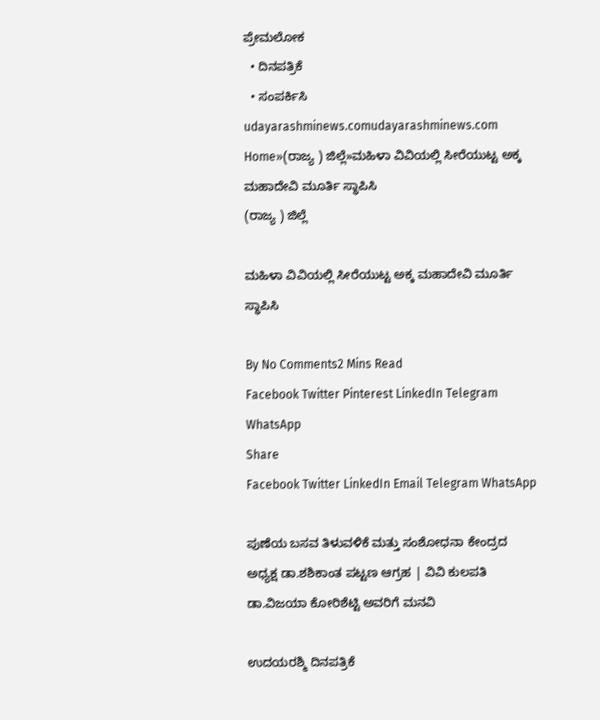ಪ್ರೇಮಲೋಕ
  • ದಿನಪತ್ರಿಕೆ
  • ಸಂಪರ್ಕಿಸಿ
udayarashminews.comudayarashminews.com
Home»(ರಾಜ್ಯ ) ಜಿಲ್ಲೆ»ಮಹಿಳಾ ವಿವಿಯಲ್ಲಿ ಸೀರೆಯುಟ್ಟ ಅಕ್ಕ ಮಹಾದೇವಿ ಮೂರ್ತಿ ಸ್ಥಾಪಿಸಿ
(ರಾಜ್ಯ ) ಜಿಲ್ಲೆ

ಮಹಿಳಾ ವಿವಿಯಲ್ಲಿ ಸೀರೆಯುಟ್ಟ ಅಕ್ಕ ಮಹಾದೇವಿ ಮೂರ್ತಿ ಸ್ಥಾಪಿಸಿ

By No Comments2 Mins Read
Facebook Twitter Pinterest LinkedIn Telegram WhatsApp
Share
Facebook Twitter LinkedIn Email Telegram WhatsApp

ಪುಣೆಯ ಬಸವ ತಿಳುವಳಿಕೆ ಮತ್ತು ಸಂಶೋಧನಾ ಕೇಂದ್ರದ ಅಧ್ಯಕ್ಷ ಡಾ.ಶಶಿಕಾಂತ ಪಟ್ಟಣ ಆಗ್ರಹ | ವಿವಿ ಕುಲಪತಿ ಡಾ.ವಿಜಯಾ ಕೋರಿಶೆಟ್ಟಿ ಅವರಿಗೆ ಮನವಿ

ಉದಯರಶ್ಮಿ ದಿನಪತ್ರಿಕೆ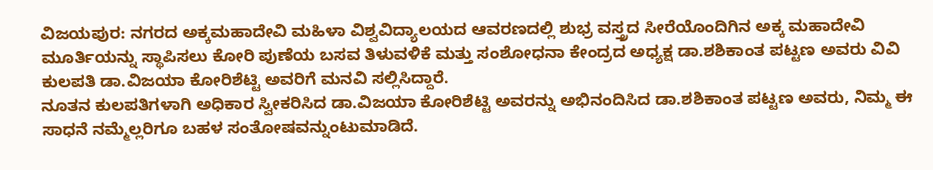ವಿಜಯಪುರ: ನಗರದ ಅಕ್ಕಮಹಾದೇವಿ ಮಹಿಳಾ ವಿಶ್ವವಿದ್ಯಾಲಯದ ಆವರಣದಲ್ಲಿ ಶುಭ್ರ ವಸ್ತ್ರದ ಸೀರೆಯೊಂದಿಗಿನ ಅಕ್ಕ ಮಹಾದೇವಿ ಮೂರ್ತಿಯನ್ನು ಸ್ಥಾಪಿಸಲು ಕೋರಿ ಪುಣೆಯ ಬಸವ ತಿಳುವಳಿಕೆ ಮತ್ತು ಸಂಶೋಧನಾ ಕೇಂದ್ರದ ಅಧ್ಯಕ್ಷ ಡಾ.ಶಶಿಕಾಂತ ಪಟ್ಟಣ ಅವರು ವಿವಿ ಕುಲಪತಿ ಡಾ.ವಿಜಯಾ ಕೋರಿಶೆಟ್ಟಿ ಅವರಿಗೆ ಮನವಿ ಸಲ್ಲಿಸಿದ್ದಾರೆ.
ನೂತನ ಕುಲಪತಿಗಳಾಗಿ ಅಧಿಕಾರ ಸ್ವೀಕರಿಸಿದ ಡಾ.ವಿಜಯಾ ಕೋರಿಶೆಟ್ಟಿ ಅವರನ್ನು ಅಭಿನಂದಿಸಿದ ಡಾ.ಶಶಿಕಾಂತ ಪಟ್ಟಣ ಅವರು, ನಿಮ್ಮ ಈ ಸಾಧನೆ ನಮ್ಮೆಲ್ಲರಿಗೂ ಬಹಳ ಸಂತೋಷವನ್ನುಂಟುಮಾಡಿದೆ.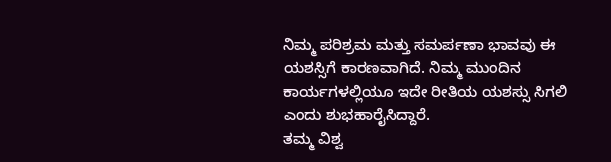ನಿಮ್ಮ ಪರಿಶ್ರಮ ಮತ್ತು ಸಮರ್ಪಣಾ ಭಾವವು ಈ ಯಶಸ್ಸಿಗೆ ಕಾರಣವಾಗಿದೆ. ನಿಮ್ಮ ಮುಂದಿನ ಕಾರ್ಯಗಳಲ್ಲಿಯೂ ಇದೇ ರೀತಿಯ ಯಶಸ್ಸು ಸಿಗಲಿ ಎಂದು ಶುಭಹಾರೈಸಿದ್ದಾರೆ.
ತಮ್ಮ ವಿಶ್ವ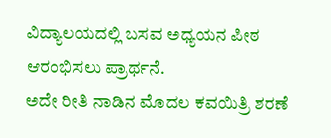ವಿದ್ಯಾಲಯದಲ್ಲಿ ಬಸವ ಅಧ್ಯಯನ ಪೀಠ ಆರಂಭಿಸಲು ಪ್ರಾರ್ಥನೆ.
ಅದೇ ರೀತಿ ನಾಡಿನ ಮೊದಲ ಕವಯಿತ್ರಿ ಶರಣೆ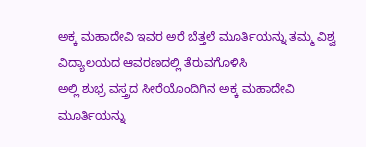ಅಕ್ಕ ಮಹಾದೇವಿ ಇವರ ಅರೆ ಬೆತ್ತಲೆ ಮೂರ್ತಿಯನ್ನು ತಮ್ಮ ವಿಶ್ವ ವಿದ್ಯಾಲಯದ ಆವರಣದಲ್ಲಿ ತೆರುವಗೊಳಿಸಿ
ಅಲ್ಲಿ ಶುಭ್ರ ವಸ್ತ್ರದ ಸೀರೆಯೊಂದಿಗಿನ ಅಕ್ಕ ಮಹಾದೇವಿ ಮೂರ್ತಿಯನ್ನು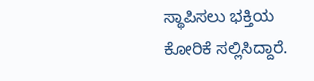ಸ್ಥಾಪಿಸಲು ಭಕ್ತಿಯ ಕೋರಿಕೆ ಸಲ್ಲಿಸಿದ್ದಾರೆ.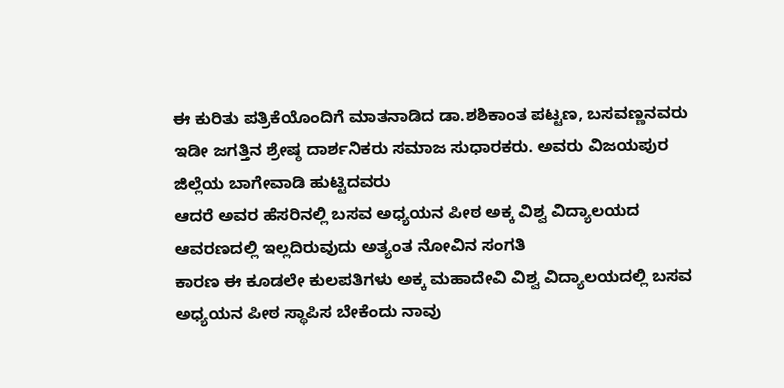ಈ ಕುರಿತು ಪತ್ರಿಕೆಯೊಂದಿಗೆ ಮಾತನಾಡಿದ ಡಾ.ಶಶಿಕಾಂತ ಪಟ್ಟಣ, ಬಸವಣ್ಣನವರು ಇಡೀ ಜಗತ್ತಿನ ಶ್ರೇಷ್ಠ ದಾರ್ಶನಿಕರು ಸಮಾಜ ಸುಧಾರಕರು. ಅವರು ವಿಜಯಪುರ ಜಿಲ್ಲೆಯ ಬಾಗೇವಾಡಿ ಹುಟ್ಟಿದವರು
ಆದರೆ ಅವರ ಹೆಸರಿನಲ್ಲಿ ಬಸವ ಅಧ್ಯಯನ ಪೀಠ ಅಕ್ಕ ವಿಶ್ವ ವಿದ್ಯಾಲಯದ ಆವರಣದಲ್ಲಿ ಇಲ್ಲದಿರುವುದು ಅತ್ಯಂತ ನೋವಿನ ಸಂಗತಿ
ಕಾರಣ ಈ ಕೂಡಲೇ ಕುಲಪತಿಗಳು ಅಕ್ಕ ಮಹಾದೇವಿ ವಿಶ್ವ ವಿದ್ಯಾಲಯದಲ್ಲಿ ಬಸವ ಅಧ್ಯಯನ ಪೀಠ ಸ್ಥಾಪಿಸ ಬೇಕೆಂದು ನಾವು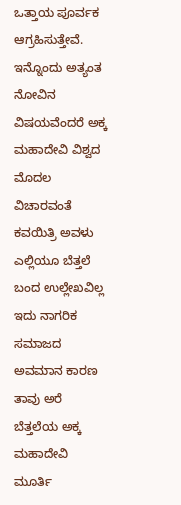ಒತ್ತಾಯ ಪೂರ್ವಕ ಆಗ್ರಹಿಸುತ್ತೇವೆ.
ಇನ್ನೊಂದು ಅತ್ಯಂತ ನೋವಿನ ವಿಷಯವೆಂದರೆ ಅಕ್ಕ ಮಹಾದೇವಿ ವಿಶ್ವದ ಮೊದಲ ವಿಚಾರವಂತೆ ಕವಯಿತ್ರಿ ಅವಳು ಎಲ್ಲಿಯೂ ಬೆತ್ತಲೆ ಬಂದ ಉಲ್ಲೇಖವಿಲ್ಲ
ಇದು ನಾಗರಿಕ ಸಮಾಜದ ಅವಮಾನ ಕಾರಣ ತಾವು ಅರೆ ಬೆತ್ತಲೆಯ ಅಕ್ಕ ಮಹಾದೇವಿ ಮೂರ್ತಿ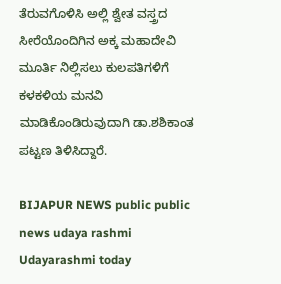ತೆರುವಗೊಳಿಸಿ ಅಲ್ಲಿ ಶ್ವೇತ ವಸ್ತ್ರದ ಸೀರೆಯೊಂದಿಗಿನ ಅಕ್ಕ ಮಹಾದೇವಿ ಮೂರ್ತಿ ನಿಲ್ಲಿಸಲು ಕುಲಪತಿಗಳಿಗೆ ಕಳಕಳಿಯ ಮನವಿ ಮಾಡಿಕೊಂಡಿರುವುದಾಗಿ ಡಾ.ಶಶಿಕಾಂತ ಪಟ್ಟಣ ತಿಳಿಸಿದ್ದಾರೆ.

BIJAPUR NEWS public public news udaya rashmi Udayarashmi today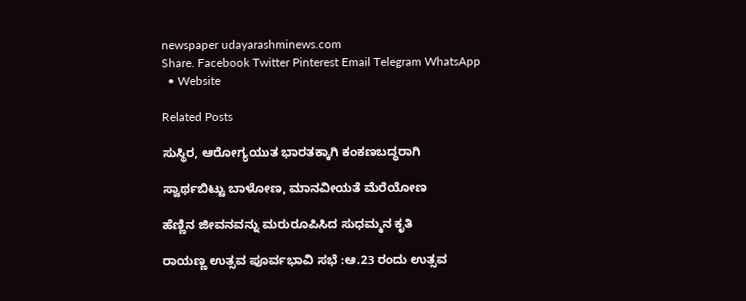newspaper udayarashminews.com
Share. Facebook Twitter Pinterest Email Telegram WhatsApp
  • Website

Related Posts

ಸುಸ್ಥಿರ, ಆರೋಗ್ಯಯುತ ಭಾರತಕ್ಕಾಗಿ ಕಂಕಣಬದ್ಧರಾಗಿ

ಸ್ವಾರ್ಥಬಿಟ್ಟು ಬಾಳೋಣ, ಮಾನವೀಯತೆ ಮೆರೆಯೋಣ

ಹೆಣ್ಣಿನ ಜೀವನವನ್ನು ಮರುರೂಪಿಸಿದ ಸುಧಮ್ಮನ ಕೃತಿ

ರಾಯಣ್ಣ ಉತ್ಸವ ಪೂರ್ವಭಾವಿ ಸಭೆ :ಆ.23 ರಂದು ಉತ್ಸವ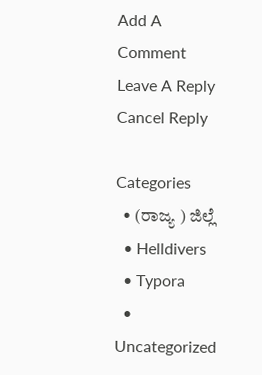Add A Comment
Leave A Reply Cancel Reply

Categories
  • (ರಾಜ್ಯ ) ಜಿಲ್ಲೆ
  • Helldivers
  • Typora
  • Uncategorized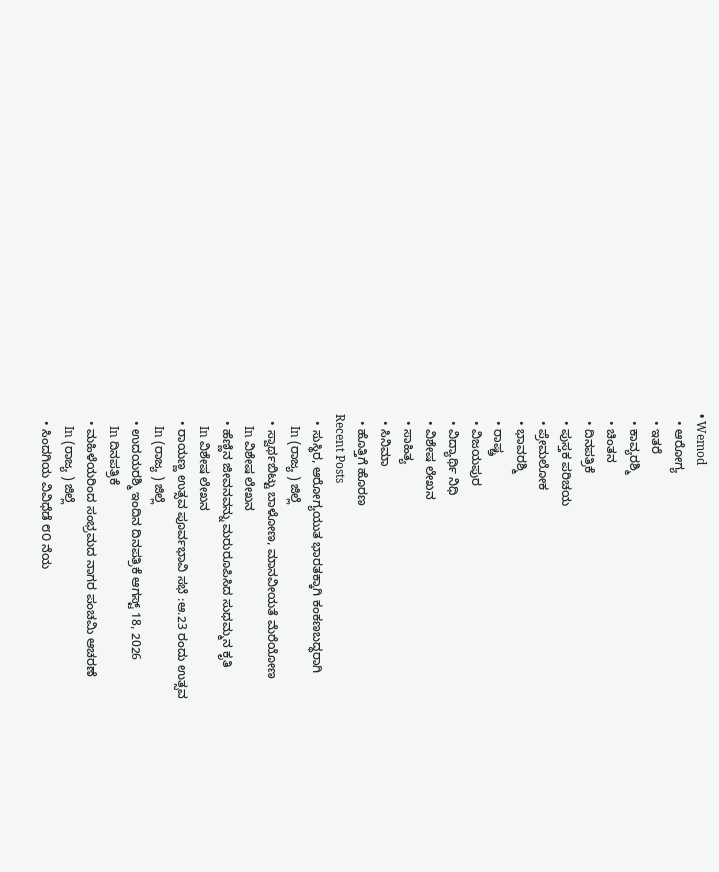• Wemod
  • ಆರೋಗ್ಯ
  • ಇತರೆ
  • ಕಾವ್ಯರಶ್ಮಿ
  • ಚಿಂತನ
  • ದಿನಪತ್ರಿಕೆ
  • ಪುಸ್ತಕ ಪರಿಚಯ
  • ಪ್ರೇಮಲೋಕ
  • ಭಾವರಶ್ಮಿ
  • ರಾಷ್ಚ್ರ
  • ವಿಜಯಪುರ
  • ವಿದ್ಯಾರ್ಥಿ ನಿಧಿ
  • ವಿಶೇಷ ಲೇಖನ
  • ಸಾಹಿತ್ಯ
  • ಸಿನಿಮಾ
  • ಹೊತ್ತಿಗೆ ಹೊರಣ
Recent Posts
  • ಸುಸ್ಥಿರ, ಆರೋಗ್ಯಯುತ ಭಾರತಕ್ಕಾಗಿ ಕಂಕಣಬದ್ಧರಾಗಿ
    In (ರಾಜ್ಯ ) ಜಿಲ್ಲೆ
  • ಸ್ವಾರ್ಥಬಿಟ್ಟು ಬಾಳೋಣ, ಮಾನವೀಯತೆ ಮೆರೆಯೋಣ
    In ವಿಶೇಷ ಲೇಖನ
  • ಹೆಣ್ಣಿನ ಜೀವನವನ್ನು ಮರುರೂಪಿಸಿದ ಸುಧಮ್ಮನ ಕೃತಿ
    In ವಿಶೇಷ ಲೇಖನ
  • ರಾಯಣ್ಣ ಉತ್ಸವ ಪೂರ್ವಭಾವಿ ಸಭೆ :ಆ.23 ರಂದು ಉತ್ಸವ
    In (ರಾಜ್ಯ ) ಜಿಲ್ಲೆ
  • ಉದಯರಶ್ಮಿ ಇಂದಿನ ದಿನಪತ್ರಿಕೆ ಆಗಸ್ಟ್ 18, 2026
    In ದಿನಪತ್ರಿಕೆ
  • ಮಹಿಳೆಯರಿಂದ ಸಂಭ್ರಮದ ನಾಗರ ಪಂಚಮಿ ಆಚರಣೆ
    In (ರಾಜ್ಯ ) ಜಿಲ್ಲೆ
  • ಸಿಂದಗಿಯ ವಿವಿಧೆಡೆ ೮೦ ನೆಯ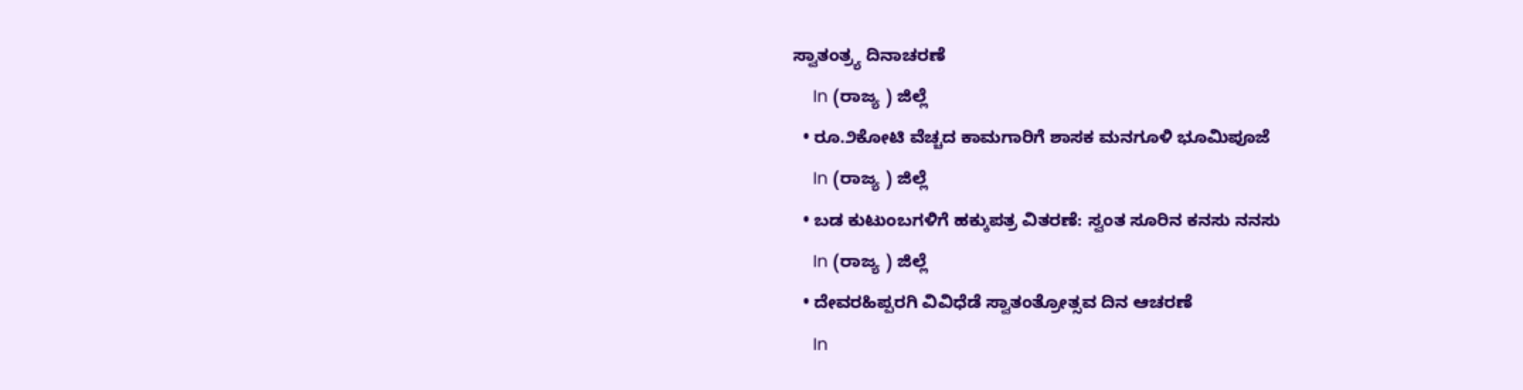ಸ್ವಾತಂತ್ರ್ಯ ದಿನಾಚರಣೆ
    In (ರಾಜ್ಯ ) ಜಿಲ್ಲೆ
  • ರೂ.೨ಕೋಟಿ ವೆಚ್ಚದ ಕಾಮಗಾರಿಗೆ ಶಾಸಕ ಮನಗೂಳಿ ಭೂಮಿಪೂಜೆ
    In (ರಾಜ್ಯ ) ಜಿಲ್ಲೆ
  • ಬಡ ಕುಟುಂಬಗಳಿಗೆ ಹಕ್ಕುಪತ್ರ ವಿತರಣೆ: ಸ್ವಂತ ಸೂರಿನ ಕನಸು ನನಸು
    In (ರಾಜ್ಯ ) ಜಿಲ್ಲೆ
  • ದೇವರಹಿಪ್ಪರಗಿ ವಿವಿಧೆಡೆ ಸ್ವಾತಂತ್ರೋತ್ಸವ ದಿನ ಆಚರಣೆ
    In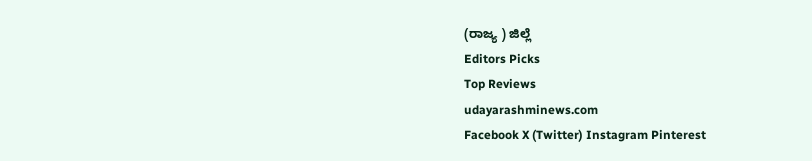(ರಾಜ್ಯ ) ಜಿಲ್ಲೆ
Editors Picks
Top Reviews
udayarashminews.com
Facebook X (Twitter) Instagram Pinterest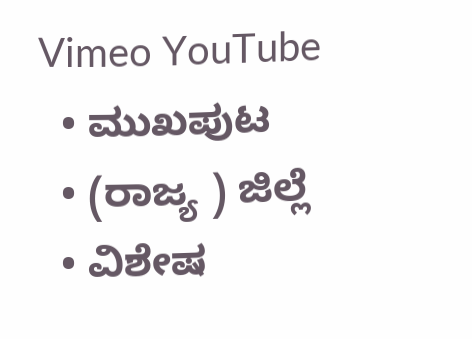Vimeo YouTube
  • ಮುಖಪುಟ
  • (ರಾಜ್ಯ ) ಜಿಲ್ಲೆ
  • ವಿಶೇಷ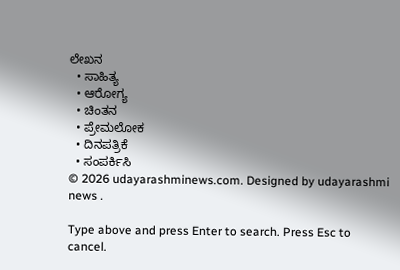ಲೇಖನ
  • ಸಾಹಿತ್ಯ
  • ಆರೋಗ್ಯ
  • ಚಿಂತನ
  • ಪ್ರೇಮಲೋಕ
  • ದಿನಪತ್ರಿಕೆ
  • ಸಂಪರ್ಕಿಸಿ
© 2026 udayarashminews.com. Designed by udayarashmi news .

Type above and press Enter to search. Press Esc to cancel.